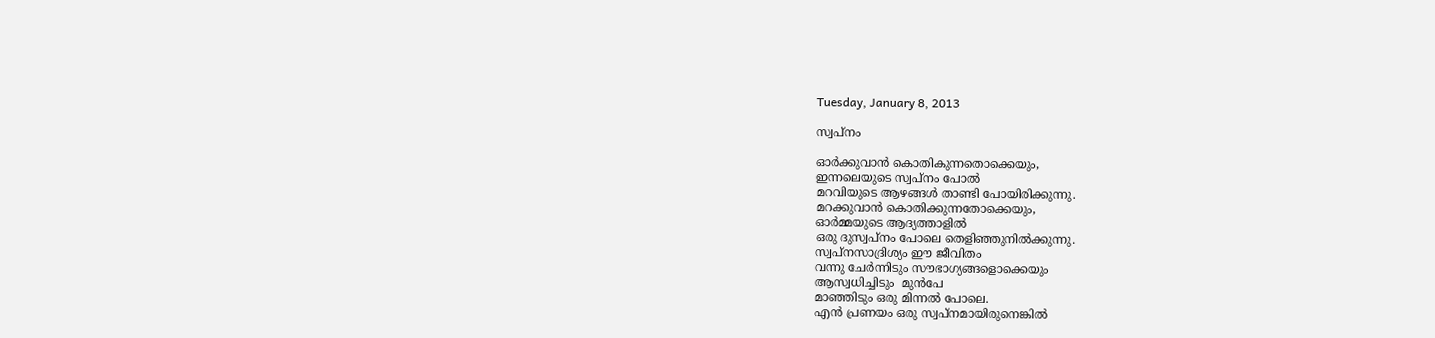Tuesday, January 8, 2013

സ്വപ്നം

ഓര്‍ക്കുവാന്‍ കൊതികുന്നതൊക്കെയും,
ഇന്നലെയുടെ സ്വപ്നം പോല്‍
മറവിയുടെ ആഴങ്ങള്‍ താണ്ടി പോയിരിക്കുന്നു.
മറക്കുവാന്‍ കൊതിക്കുന്നതോക്കെയും,
ഓര്‍മ്മയുടെ ആദ്യത്താളില്‍
ഒരു ദുസ്വപ്നം പോലെ തെളിഞ്ഞുനില്‍ക്കുന്നു.
സ്വപ്നസാദ്രിശ്യം ഈ ജീവിതം
വന്നു ചേര്‍ന്നിടും സൗഭാഗ്യങ്ങളൊക്കെയും
ആസ്വധിച്ചിടും  മുന്‍പേ
മാഞ്ഞിടും ഒരു മിന്നല്‍ പോലെ.
എന്‍ പ്രണയം ഒരു സ്വപ്നമായിരുനെങ്കില്‍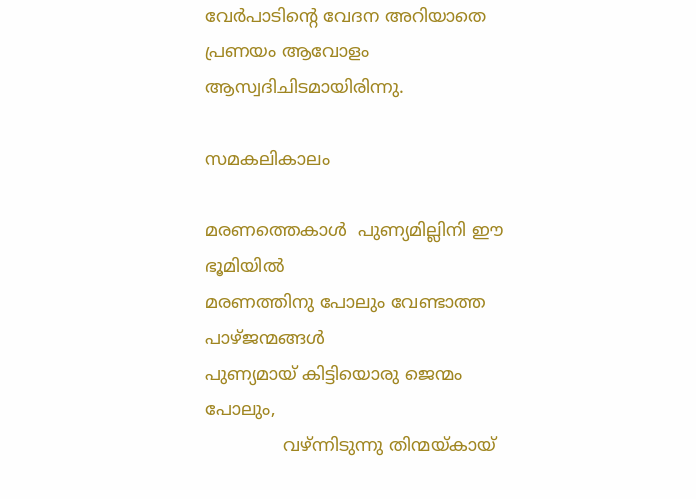വേര്‍പാടിന്‍റെ വേദന അറിയാതെ
പ്രണയം ആവോളം ആസ്വദിചിടമായിരിന്നു.

സമകലികാലം

മരണത്തെകാള്‍  പുണ്യമില്ലിനി ഈ  ഭൂമിയില്‍
മരണത്തിനു പോലും വേണ്ടാത്ത പാഴ്ജന്മങ്ങള്‍
പുണ്യമായ് കിട്ടിയൊരു ജെന്മം പോലും,
              വഴ്ന്നിടുന്നു തിന്മയ്കായ്‌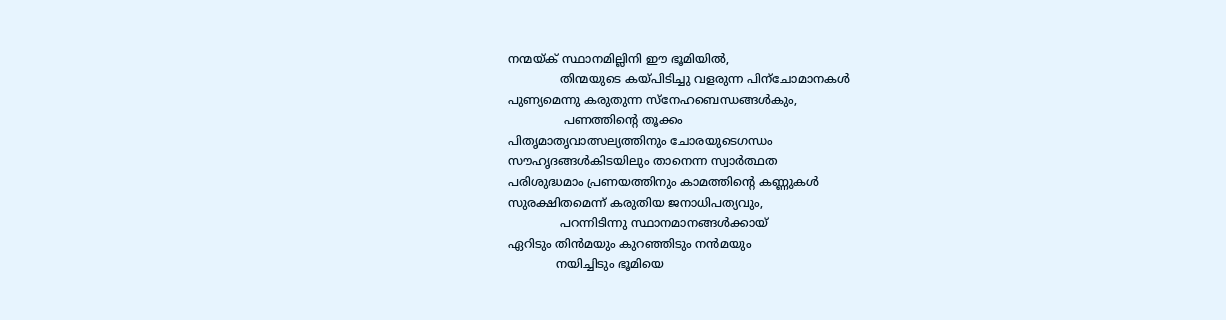നന്മയ്ക് സ്ഥാനമില്ലിനി ഈ ഭൂമിയില്‍,
              തിന്മയുടെ കയ്പിടിച്ചു വളരുന്ന പിന്ചോമാനകള്‍
പുണ്യമെന്നു കരുതുന്ന സ്നേഹബെന്ധങ്ങള്‍കും,
               പണത്തിന്റെ തൂക്കം
പിതൃമാതൃവാത്സല്യത്തിനും ചോരയുടെഗന്ധം
സൗഹൃദങ്ങള്‍കിടയിലും താനെന്ന സ്വാര്‍ത്ഥത
പരിശുദ്ധമാം പ്രണയത്തിനും കാമത്തിന്റെ കണ്ണുകള്‍
സുരക്ഷിതമെന്ന് കരുതിയ ജനാധിപത്യവും,
              പറന്നിടിന്നു സ്ഥാനമാനങ്ങള്‍ക്കായ്‌
ഏറിടും തിന്‍മയും കുറഞ്ഞിടും നന്‍മയും
             നയിച്ചിടും ഭൂമിയെ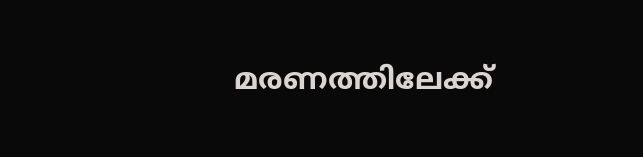മരണത്തിലേക്ക്